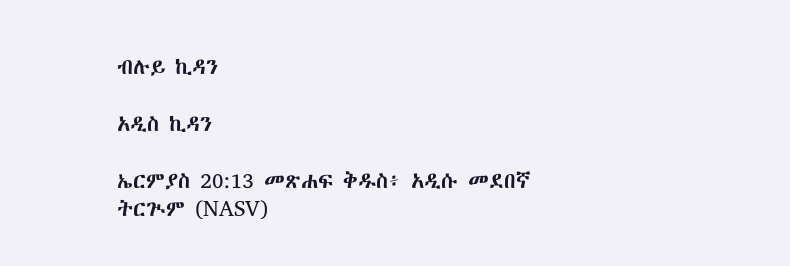ብሉይ ኪዳን

አዲስ ኪዳን

ኤርምያስ 20:13 መጽሐፍ ቅዱስ፥ አዲሱ መደበኛ ትርጒም (NASV)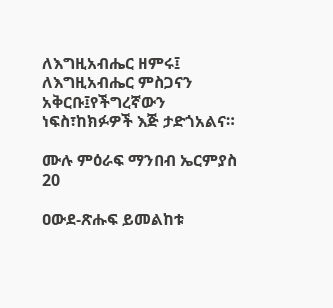ለእግዚአብሔር ዘምሩ፤ ለእግዚአብሔር ምስጋናን አቅርቡ፤የችግረኛውን ነፍስ፣ከክፉዎች እጅ ታድጎአልና።

ሙሉ ምዕራፍ ማንበብ ኤርምያስ 20

ዐውደ-ጽሑፍ ይመልከቱ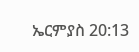ኤርምያስ 20:13